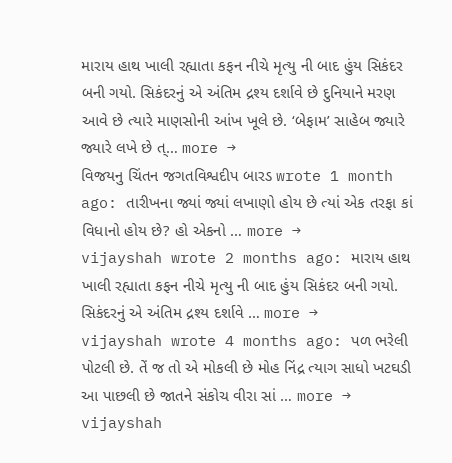મારાય હાથ ખાલી રહ્યાતા કફન નીચે મૃત્યુ ની બાદ હુંય સિકંદર બની ગયો. સિકંદરનું એ અંતિમ દ્રશ્ય દર્શાવે છે દુનિયાને મરણ આવે છે ત્યારે માણસોની આંખ ખૂલે છે. ‘બેફામ’ સાહેબ જ્યારે જ્યારે લખે છે ત્… more →
વિજયનુ ચિંતન જગતવિશ્વદીપ બારડ wrote 1 month ago: તારીખના જ્યાં જ્યાં લખાણો હોય છે ત્યાં એક તરફા કાં વિધાનો હોય છે? હો એકનો … more →
vijayshah wrote 2 months ago: મારાય હાથ ખાલી રહ્યાતા કફન નીચે મૃત્યુ ની બાદ હુંય સિકંદર બની ગયો. સિકંદરનું એ અંતિમ દ્રશ્ય દર્શાવે … more →
vijayshah wrote 4 months ago: પળ ભરેલી પોટલી છે. તેં જ તો એ મોકલી છે મોહ નિંદ્ર ત્યાગ સાધો ખટઘડી આ પાછલી છે જાતને સંકોચ વીરા સાં … more →
vijayshah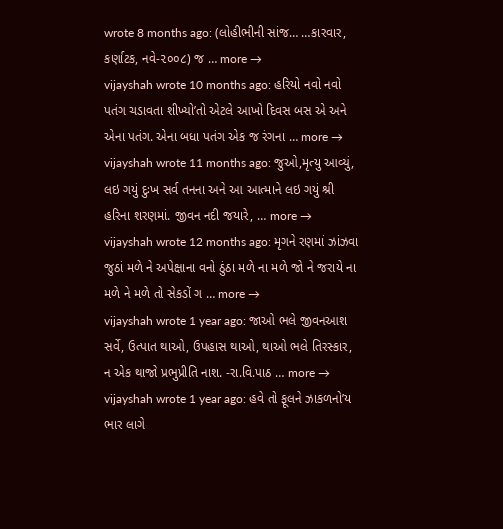wrote 8 months ago: (લોહીભીની સાંજ… …કારવાર, કર્ણાટક, નવે-૨૦૦૮) જ … more →
vijayshah wrote 10 months ago: હરિયો નવો નવો પતંગ ચડાવતા શીખ્યો’તો એટલે આખો દિવસ બસ એ અને એના પતંગ. એના બધા પતંગ એક જ રંગના … more →
vijayshah wrote 11 months ago: જુઓ,મૃત્યુ આવ્યું, લઇ ગયું દુઃખ સર્વ તનના અને આ આત્માને લઇ ગયું શ્રી હરિના શરણમાં. જીવન નદી જયારે, … more →
vijayshah wrote 12 months ago: મૃગને રણમાં ઝાંઝવા જુઠાં મળે ને અપેક્ષાના વનો ઠુંઠા મળે ના મળે જો ને જરાયે ના મળે ને મળે તો સેકડોં ગ … more →
vijayshah wrote 1 year ago: જાઓ ભલે જીવનઆશ સર્વે, ઉત્પાત થાઓ, ઉપહાસ થાઓ, થાઓ ભલે તિરસ્કાર, ન એક થાજો પ્રભુપ્રીતિ નાશ. -રા.વિ.પાઠ … more →
vijayshah wrote 1 year ago: હવે તો ફૂલને ઝાકળનો’ય ભાર લાગે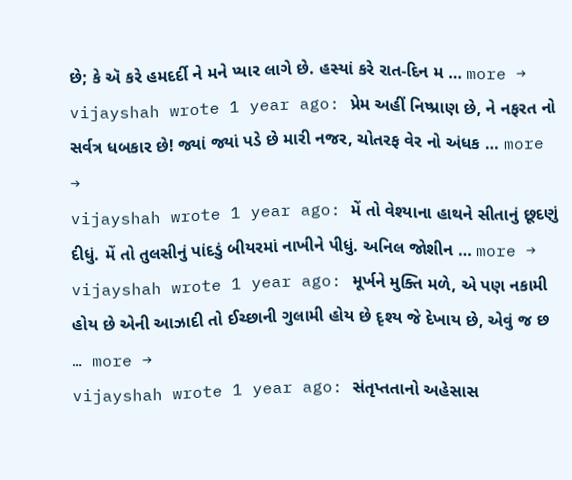છે; કે ઍ કરે હમદર્દી ને મને પ્યાર લાગે છે. હસ્યાં કરે રાત-દિન મ … more →
vijayshah wrote 1 year ago: પ્રેમ અહીં નિષ્પ્રાણ છે, ને નફરત નો સર્વત્ર ધબકાર છે! જ્યાં જ્યાં પડે છે મારી નજર, ચોતરફ વેર નો અંધક … more →
vijayshah wrote 1 year ago: મેં તો વેશ્યાના હાથને સીતાનું છૂદણું દીધું. મેં તો તુલસીનું પાંદડું બીયરમાં નાખીને પીધું. અનિલ જોશીન … more →
vijayshah wrote 1 year ago: મૂર્ખને મુક્તિ મળે, એ પણ નકામી હોય છે એની આઝાદી તો ઈચ્છાની ગુલામી હોય છે દૃશ્ય જે દેખાય છે, એવું જ છ … more →
vijayshah wrote 1 year ago: સંતૃપ્તતાનો અહેસાસ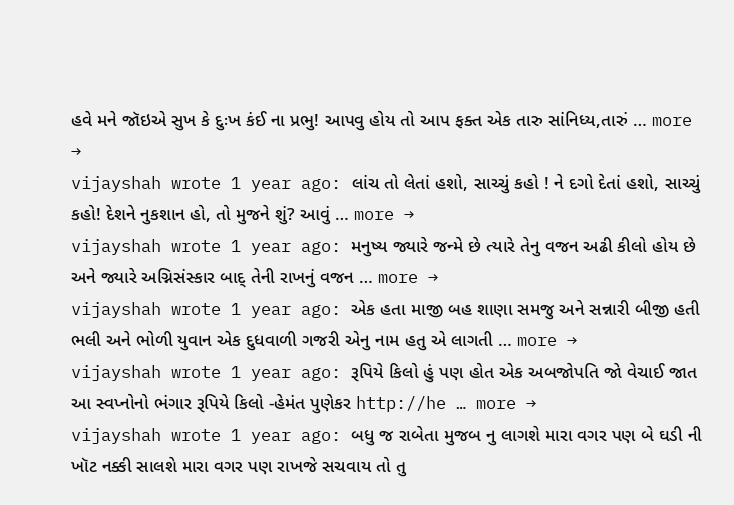હવે મને જૉઇએ સુખ કે દુઃખ કંઈ ના પ્રભુ! આપવુ હોય તો આપ ફક્ત એક તારુ સાંનિધ્ય,તારું … more →
vijayshah wrote 1 year ago: લાંચ તો લેતાં હશો, સાચ્ચું કહો ! ને દગો દેતાં હશો, સાચ્ચું કહો! દેશને નુકશાન હો, તો મુજને શું? આવું … more →
vijayshah wrote 1 year ago: મનુષ્ય જ્યારે જન્મે છે ત્યારે તેનુ વજન અઢી કીલો હોય છે અને જ્યારે અગ્નિસંસ્કાર બાદ્ તેની રાખનું વજન … more →
vijayshah wrote 1 year ago: એક હતા માજી બહ શાણા સમજુ અને સન્નારી બીજી હતી ભલી અને ભોળી યુવાન એક દુધવાળી ગજરી એનુ નામ હતુ એ લાગતી … more →
vijayshah wrote 1 year ago: રૂપિયે કિલો હું પણ હોત એક અબજોપતિ જો વેચાઈ જાત આ સ્વપ્નોનો ભંગાર રૂપિયે કિલો -હેમંત પુણેકર http://he … more →
vijayshah wrote 1 year ago: બધુ જ રાબેતા મુજબ નુ લાગશે મારા વગર પણ બે ઘડી ની ખૉટ નક્કી સાલશે મારા વગર પણ રાખજે સચવાય તો તુ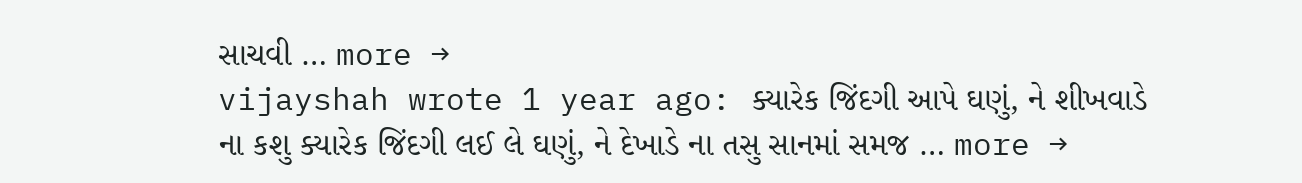સાચવી … more →
vijayshah wrote 1 year ago: ક્યારેક જિંદગી આપે ઘણું, ને શીખવાડે ના કશુ ક્યારેક જિંદગી લઈ લે ઘણું, ને દેખાડે ના તસુ સાનમાં સમજ … more →